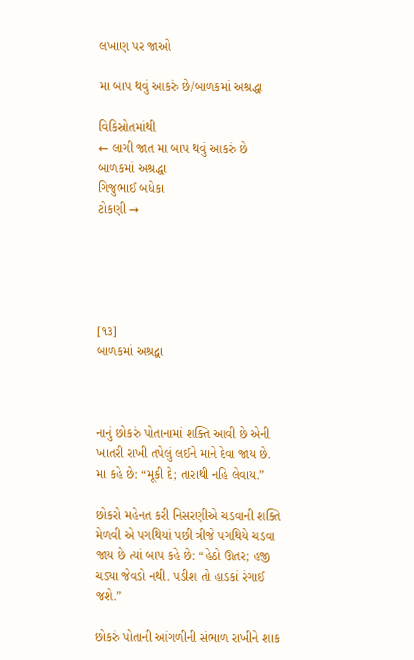લખાણ પર જાઓ

મા બાપ થવું આકરું છે/બાળકમાં અશ્રદ્ધા

વિકિસ્રોતમાંથી
← લાગી જાત મા બાપ થવું આકરું છે
બાળકમાં અશ્રદ્ધા
ગિજુભાઈ બધેકા
ટોકણી →





[૧૩]
બાળકમાં અશ્રદ્વા



નાનું છોકરું પોતાનામાં શક્તિ આવી છે એની ખાતરી રાખી તપેલું લઈને માને દેવા જાય છે. મા કહે છે: “મૂકી દે; તારાથી નહિ લેવાય.”

છોકરો મહેનત કરી નિસરણીએ ચડવાની શક્તિ મેળવી એ પગથિયાં પછી ત્રીજે પગથિયે ચડવા જાય છે ત્યાં બાપ કહે છે: “હેઠો ઊતર; હજી ચડ્યા જેવડો નથી. પડીશ તો હાડકાં રંગાઈ જશે.”

છોકરું પોતાની આંગળીની સંભાળ રાખીને શાક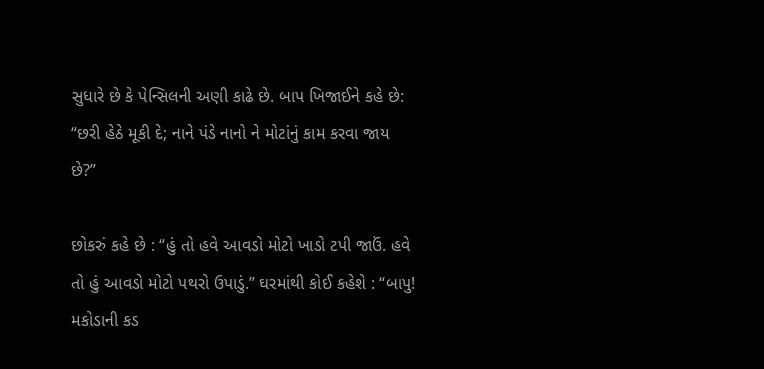સુધારે છે કે પેન્સિલની અણી કાઢે છે. બાપ ખિજાઈને કહે છે: “છરી હેઠે મૂકી દે; નાને પંડે નાનો ને મોટાંનું કામ કરવા જાય છે?”

છોકરું કહે છે : “હું તો હવે આવડો મોટો ખાડો ટપી જાઉં. હવે તો હું આવડો મોટો પથરો ઉપાડું.” ઘરમાંથી કોઈ કહેશે : “બાપુ! મકોડાની કડ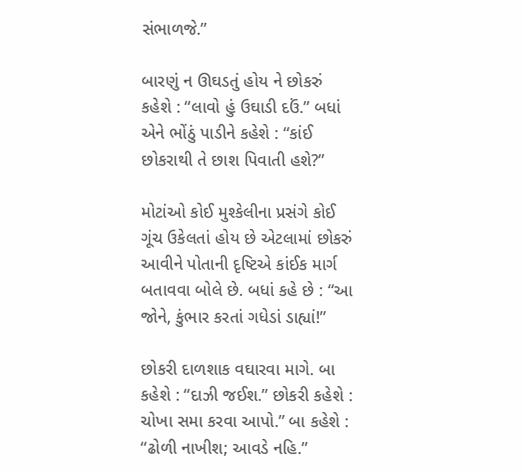સંભાળજે.”

બારણું ન ઊઘડતું હોય ને છોકરું કહેશે : “લાવો હું ઉઘાડી દઉં.” બધાં એને ભોંઠું પાડીને કહેશે : “કાંઈ છોકરાથી તે છાશ પિવાતી હશે?”

મોટાંઓ કોઈ મુશ્કેલીના પ્રસંગે કોઈ ગૂંચ ઉકેલતાં હોય છે એટલામાં છોકરું આવીને પોતાની દૃષ્ટિએ કાંઈક માર્ગ બતાવવા બોલે છે. બધાં કહે છે : “આ જોને, કુંભાર કરતાં ગધેડાં ડાહ્યાં!”

છોકરી દાળશાક વઘારવા માગે. બા કહેશે : “દાઝી જઈશ.” છોકરી કહેશે : ચોખા સમા કરવા આપો.” બા કહેશે : “ઢોળી નાખીશ; આવડે નહિ.”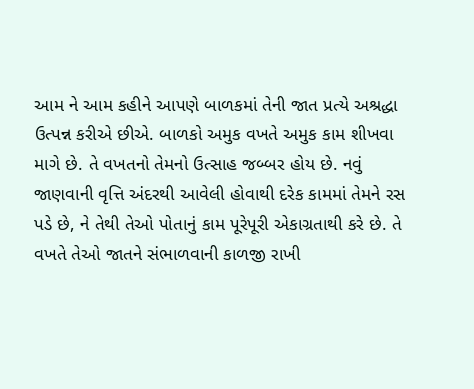આમ ને આમ કહીને આપણે બાળકમાં તેની જાત પ્રત્યે અશ્રદ્ધા ઉત્પન્ન કરીએ છીએ. બાળકો અમુક વખતે અમુક કામ શીખવા માગે છે. તે વખતનો તેમનો ઉત્સાહ જબ્બર હોય છે. નવું જાણવાની વૃત્તિ અંદરથી આવેલી હોવાથી દરેક કામમાં તેમને રસ પડે છે, ને તેથી તેઓ પોતાનું કામ પૂરેપૂરી એકાગ્રતાથી કરે છે. તે વખતે તેઓ જાતને સંભાળવાની કાળજી રાખી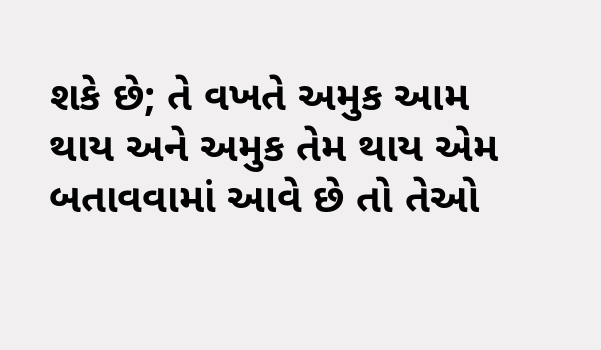શકે છે; તે વખતે અમુક આમ થાય અને અમુક તેમ થાય એમ બતાવવામાં આવે છે તો તેઓ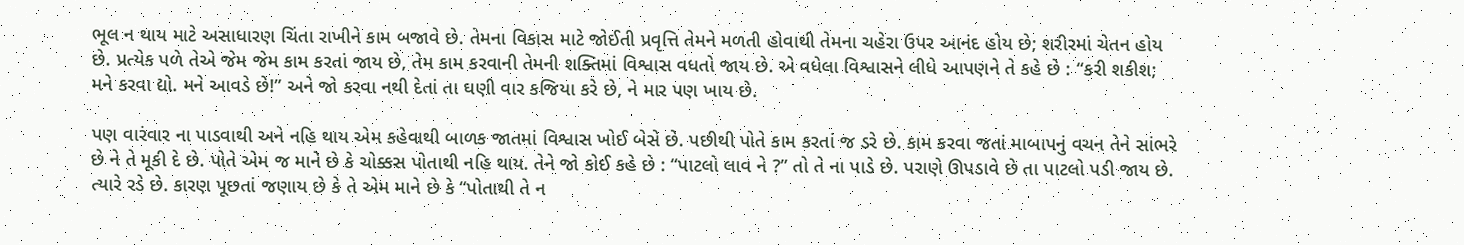ભૂલ ન થાય માટે અસાધારણ ચિંતા રાખીને કામ બજાવે છે. તેમના વિકાસ માટે જોઈતી પ્રવૃત્તિ તેમને મળતી હોવાથી તેમના ચહેરા ઉપર આનંદ હોય છે; શરીરમાં ચેતન હોય છે. પ્રત્યેક પળે તેએ જેમ જેમ કામ કરતાં જાય છે, તેમ કામ કરવાની તેમની શક્તિમાં વિશ્વાસ વધતો જાય છે. એ વધેલા વિશ્વાસને લીધે આપણને તે કહે છે : “કરી શકીશ; મને કરવા દ્યો. મને આવડે છે!” અને જો કરવા નથી દેતાં તા ઘણી વાર કજિયા કરે છે, ને માર પણ ખાય છે.

પણ વારંવાર ના પાડવાથી અને નહિ થાય એમ કહેવાથી બાળક જાતમાં વિશ્વાસ ખોઈ બેસે છે. પછીથી પોતે કામ કરતાં જ ડરે છે. કામ કરવા જતાં માબાપનું વચન તેને સાંભરે છે ને તે મૂકી દે છે. પોતે એમ જ માને છે કે ચોક્કસ પોતાથી નહિ થાય. તેને જો કોઈ કહે છે : “પાટલો લાવ ને ?” તો તે ના પાડે છે. પરાણે ઊપડાવે છે તા પાટલો પડી જાય છે. ત્યારે રડે છે. કારણ પૂછતાં જણાય છે કે તે એમ માને છે કે “પોતાથી તે ન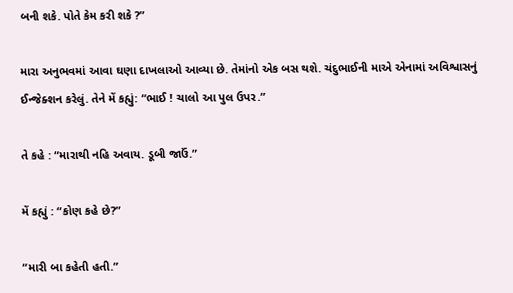બની શકે. પોતે કેમ કરી શકે ?”

મારા અનુભવમાં આવા ઘણા દાખલાઓ આવ્યા છે. તેમાંનો એક બસ થશે. ચંદુભાઈની માએ એનામાં અવિશ્વાસનું ઈન્જેક્શન કરેલું. તેને મેં કહ્યું: “ભાઈ ! ચાલો આ પુલ ઉપર.”

તે કહે : “મારાથી નહિ અવાય. ડૂબી જાઉં.”

મેં કહ્યું : “કોણ કહે છે?”

“મારી બા કહેતી હતી.”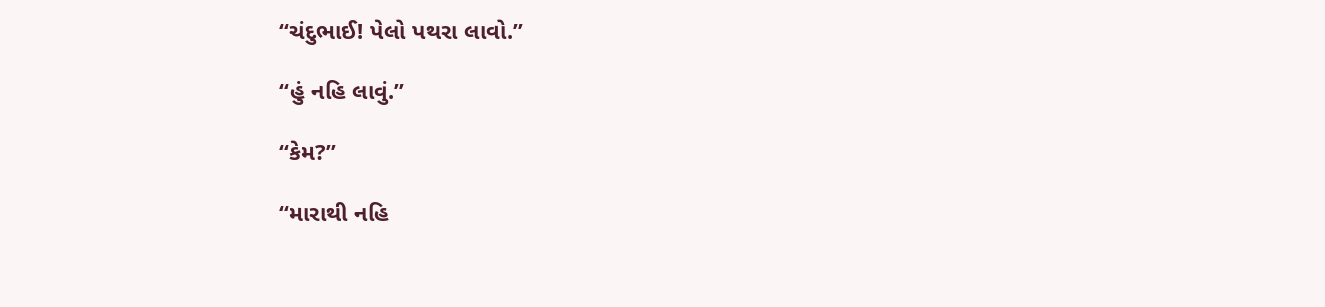“ચંદુભાઈ! પેલો પથરા લાવો.”

“હું નહિ લાવું.”

“કેમ?”

“મારાથી નહિ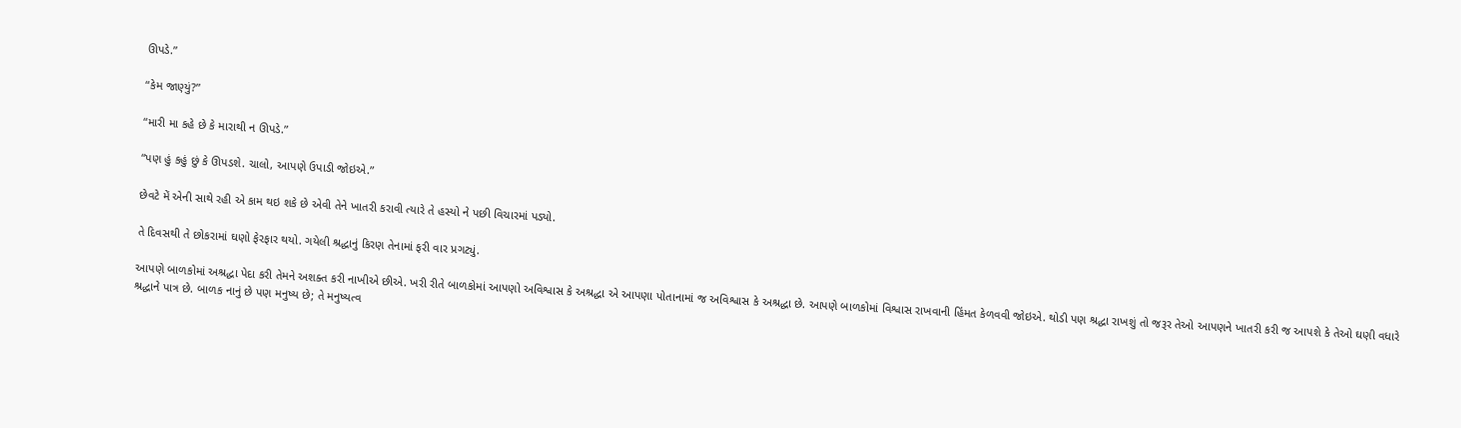ઊપડે.”

“કેમ જાણ્યું?”

“મારી મા કહે છે કે મારાથી ન ઊપડે.”

“પણ હું કહું છું કે ઊપડશે. ચાલો, આપણે ઉપાડી જોઇએ.”

છેવટે મેં એની સાથે રહી એ કામ થઇ શકે છે એવી તેને ખાતરી કરાવી ત્યારે તે હસ્યો ને પછી વિચારમાં પડ્યો.

તે દિવસથી તે છોકરામાં ઘણો ફેરફાર થયો. ગયેલી શ્રદ્ધાનું કિરણ તેનામાં ફરી વાર પ્રગટ્યું.

આપણે બાળકોમાં અશ્રદ્ધા પેદા કરી તેમને અશક્ત કરી નાખીએ છીએ. ખરી રીતે બાળકોમાં આપણો અવિશ્વાસ કે અશ્રદ્ધા એ આપણા પોતાનામાં જ અવિશ્વાસ કે અશ્રદ્ધા છે. આપણે બાળકોમાં વિશ્વાસ રાખવાની હિંમત કેળવવી જોઇએ. થોડી પણ શ્રદ્ધા રાખશું તો જરૂર તેઓ આપણને ખાતરી કરી જ આપશે કે તેઓ ઘણી વધારે શ્રદ્ધાને પાત્ર છે. બાળક નાનું છે પણ મનુષ્ય છે; તે મનુષ્યત્વ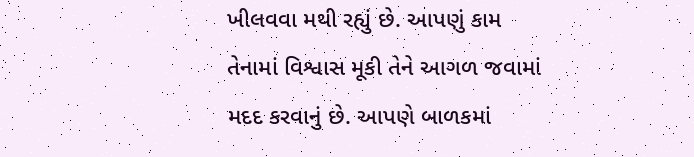ખીલવવા મથી રહ્યું છે. આપણું કામ તેનામાં વિશ્વાસ મૂકી તેને આગળ જવામાં મદદ કરવાનું છે. આપણે બાળકમાં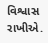વિશ્વાસ રાખીએ.